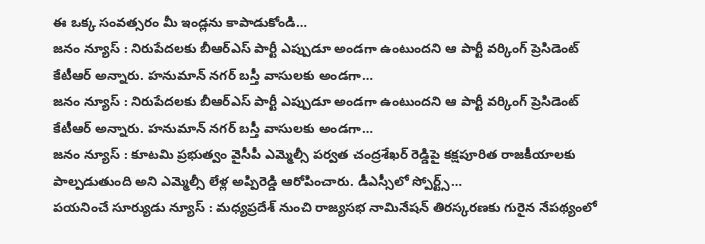ఈ ఒక్క సంవత్సరం మీ ఇండ్లను కాపాడుకోండి…
జనం న్యూస్ : నిరుపేదలకు బీఆర్ఎస్ పార్టీ ఎప్పుడూ అండగా ఉంటుందని ఆ పార్టీ వర్కింగ్ ప్రెసిడెంట్ కేటీఆర్ అన్నారు. హనుమాన్ నగర్ బస్తీ వాసులకు అండగా…
జనం న్యూస్ : నిరుపేదలకు బీఆర్ఎస్ పార్టీ ఎప్పుడూ అండగా ఉంటుందని ఆ పార్టీ వర్కింగ్ ప్రెసిడెంట్ కేటీఆర్ అన్నారు. హనుమాన్ నగర్ బస్తీ వాసులకు అండగా…
జనం న్యూస్ : కూటమి ప్రభుత్వం వైసీపీ ఎమ్మెల్సీ పర్వత చంద్రశేఖర్ రెడ్డిపై కక్షపూరిత రాజకీయాలకు పాల్పడుతుంది అని ఎమ్మెల్సీ లేళ్ల అప్పిరెడ్డి ఆరోపించారు. డీఎస్సీలో స్పోర్ట్స్…
పయనించే సూర్యుడు న్యూస్ : మధ్యప్రదేశ్ నుంచి రాజ్యసభ నామినేషన్ తిరస్కరణకు గురైన నేపథ్యంలో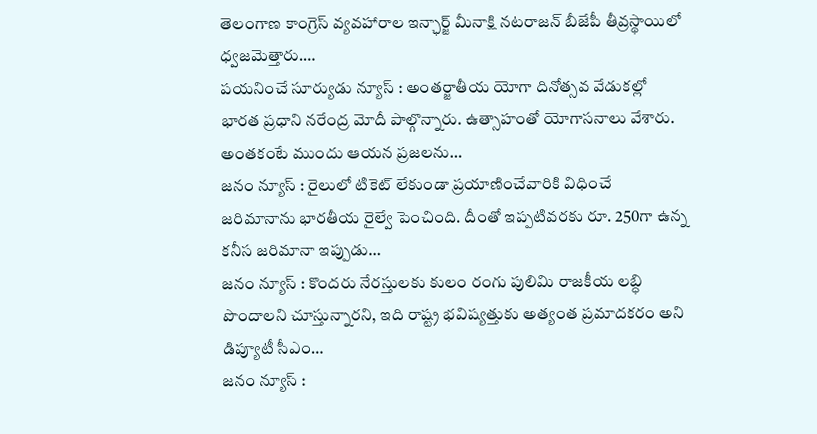తెలంగాణ కాంగ్రెస్ వ్యవహారాల ఇన్ఛార్జ్ మీనాక్షి నటరాజన్ బీజేపీ తీవ్రస్థాయిలో ధ్వజమెత్తారు.…
పయనించే సూర్యుడు న్యూస్ : అంతర్జాతీయ యోగా దినోత్సవ వేడుకల్లో భారత ప్రధాని నరేంద్ర మోదీ పాల్గొన్నారు. ఉత్సాహంతో యోగాసనాలు వేశారు. అంతకంటే ముందు ఆయన ప్రజలను…
జనం న్యూస్ : రైలులో టికెట్ లేకుండా ప్రయాణించేవారికి విధించే జరిమానాను భారతీయ రైల్వే పెంచింది. దీంతో ఇప్పటివరకు రూ. 250గా ఉన్న కనీస జరిమానా ఇప్పుడు…
జనం న్యూస్ : కొందరు నేరస్తులకు కులం రంగు పులిమి రాజకీయ లబ్ధి పొందాలని చూస్తున్నారని, ఇది రాష్ట్ర భవిష్యత్తుకు అత్యంత ప్రమాదకరం అని డిప్యూటీ సీఎం…
జనం న్యూస్ :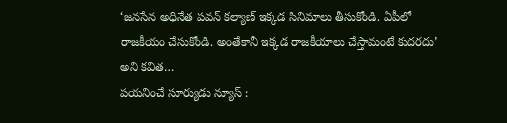‘జనసేన అధినేత పవన్ కల్యాణ్ ఇక్కడ సినిమాలు తీసుకోండి. ఏపీలో రాజకీయం చేసుకోండి. అంతేకానీ ఇక్కడ రాజకీయాలు చేస్తామంటే కుదరదు’ అని కవిత…
పయనించే సూర్యుడు న్యూస్ :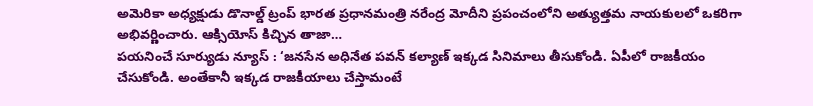అమెరికా అధ్యక్షుడు డొనాల్డ్ ట్రంప్ భారత ప్రధానమంత్రి నరేంద్ర మోదీని ప్రపంచంలోని అత్యుత్తమ నాయకులలో ఒకరిగా అభివర్ణించారు. ఆక్సియోస్ కిచ్చిన తాజా…
పయనించే సూర్యుడు న్యూస్ : ‘జనసేన అధినేత పవన్ కల్యాణ్ ఇక్కడ సినిమాలు తీసుకోండి. ఏపీలో రాజకీయం చేసుకోండి. అంతేకానీ ఇక్కడ రాజకీయాలు చేస్తామంటే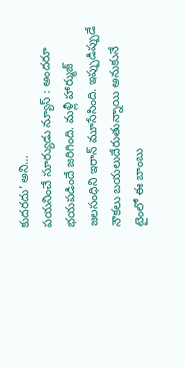కుదరదు’ అని…
పయనించే సూర్యుడు న్యూస్ : అందరూ భయపడిందే జరిగింది. మళ్లీ హార్ముజ్ జలసంధిని ఇరాన్ మూసేసింది. ఇప్పుడిప్పుడే నౌకలు బయలుదేరుతున్నాయి అనుకునే టైంలో ఈ బాంబు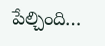పేల్చింది…